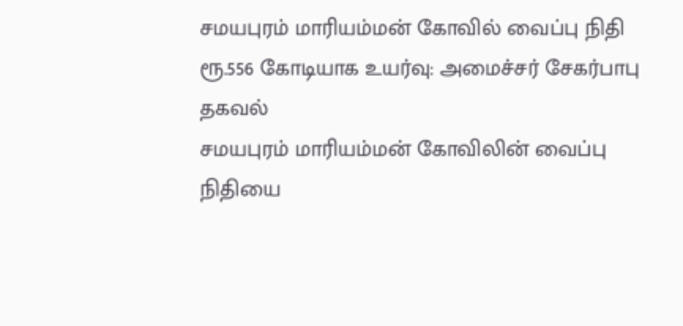சமயபுரம் மாரியம்மன் கோவில் வைப்பு நிதி ரூ.556 கோடியாக உயர்வு: அமைச்சர் சேகர்பாபு தகவல்
சமயபுரம் மாரியம்மன் கோவிலின் வைப்பு நிதியை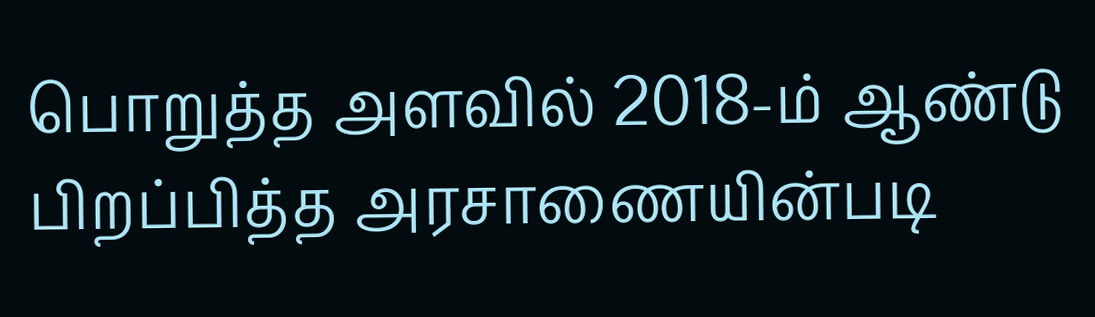பொறுத்த அளவில் 2018-ம் ஆண்டு பிறப்பித்த அரசாணையின்படி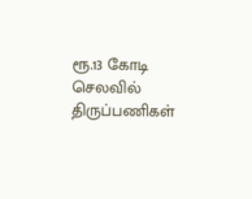ரூ.13 கோடி செலவில் திருப்பணிகள்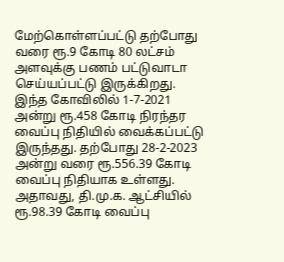மேற்கொள்ளப்பட்டு தற்போது வரை ரூ.9 கோடி 80 லட்சம் அளவுக்கு பணம் பட்டுவாடா செய்யப்பட்டு இருக்கிறது. இந்த கோவிலில் 1-7-2021 அன்று ரூ.458 கோடி நிரந்தர வைப்பு நிதியில் வைக்கப்பட்டு இருந்தது. தற்போது 28-2-2023 அன்று வரை ரூ.556.39 கோடி வைப்பு நிதியாக உள்ளது.
அதாவது, தி.மு.க. ஆட்சியில் ரூ.98.39 கோடி வைப்பு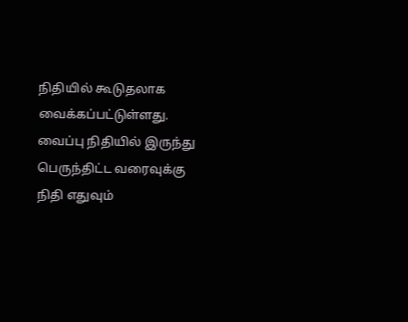நிதியில் கூடுதலாக வைக்கப்பட்டுள்ளது. வைப்பு நிதியில் இருந்து பெருந்திட்ட வரைவுக்கு நிதி எதுவும்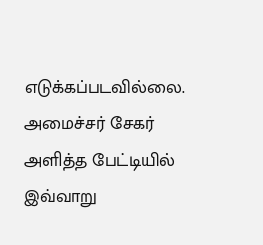எடுக்கப்படவில்லை. அமைச்சர் சேகர் அளித்த பேட்டியில்
இவ்வாறு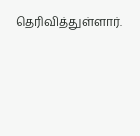தெரிவித்துள்ளார்.